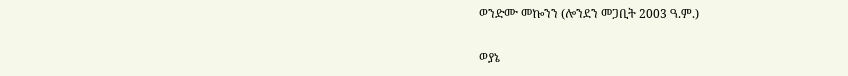ወንድሙ መኰንን (ሎንደን መጋቢት 2003 ዓ.ም.)

ወያኔ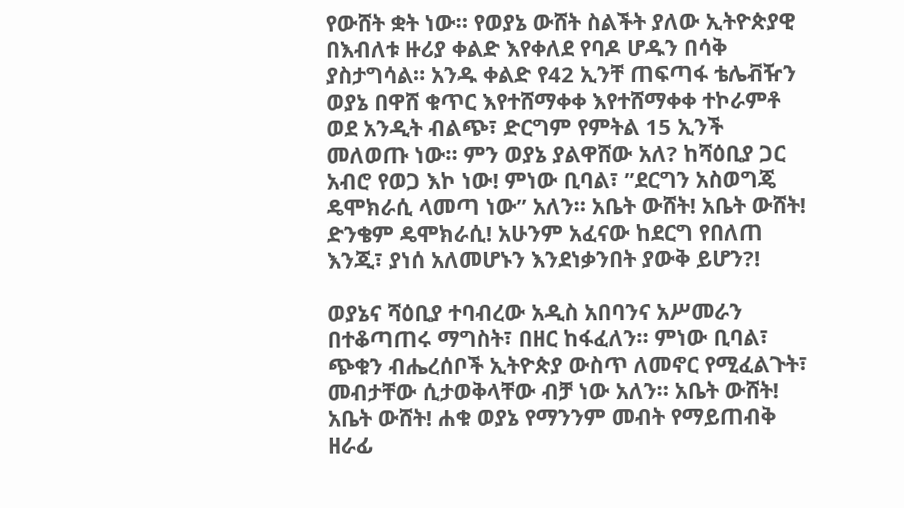የውሸት ቋት ነው። የወያኔ ውሸት ስልችት ያለው ኢትዮጵያዊ በእብለቱ ዙሪያ ቀልድ እየቀለደ የባዶ ሆዱን በሳቅ ያስታግሳል። አንዱ ቀልድ የ42 ኢንቸ ጠፍጣፋ ቴሌቭዥን ወያኔ በዋሸ ቁጥር እየተሸማቀቀ እየተሸማቀቀ ተኮራምቶ ወደ አንዲት ብልጭ፣ ድርግም የምትል 15 ኢንች መለወጡ ነው። ምን ወያኔ ያልዋሸው አለ? ከሻዕቢያ ጋር አብሮ የወጋ እኮ ነው! ምነው ቢባል፣ ”ደርግን አስወግጄ ዴሞክራሲ ላመጣ ነው” አለን። አቤት ውሸት! አቤት ውሸት! ድንቄም ዴሞክራሲ! አሁንም አፈናው ከደርግ የበለጠ እንጂ፣ ያነሰ አለመሆኑን እንደነቃንበት ያውቅ ይሆን?!

ወያኔና ሻዕቢያ ተባብረው አዲስ አበባንና አሥመራን በተቆጣጠሩ ማግስት፣ በዘር ከፋፈለን። ምነው ቢባል፣ ጭቁን ብሔረሰቦች ኢትዮጵያ ውስጥ ለመኖር የሚፈልጉት፣ መብታቸው ሲታወቅላቸው ብቻ ነው አለን። አቤት ውሸት! አቤት ውሸት! ሐቁ ወያኔ የማንንም መብት የማይጠብቅ ዘራፊ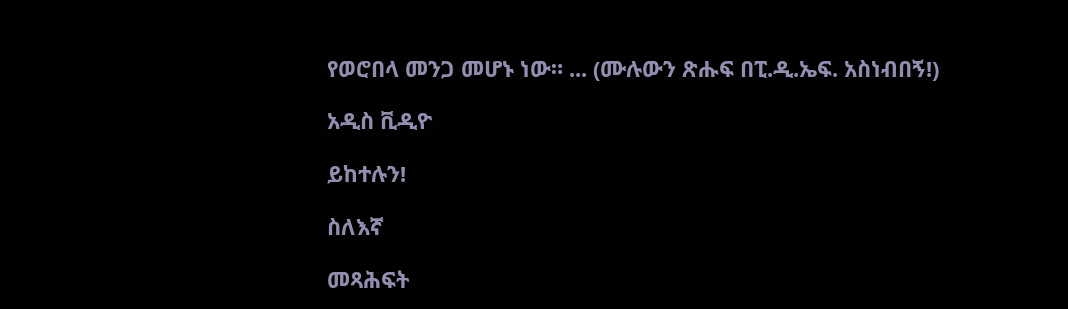የወሮበላ መንጋ መሆኑ ነው። ... (ሙሉውን ጽሑፍ በፒ.ዲ.ኤፍ. አስነብበኝ!)

አዲስ ቪዲዮ

ይከተሉን!

ስለእኛ

መጻሕፍት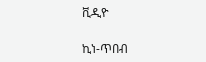ቪዲዮ

ኪነ-ጥበብ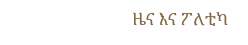ዜና እና ፖለቲካ